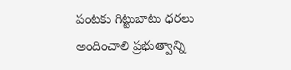పంటకు గిట్టుబాటు ధరలు అందించాలి ప్రభుత్వాన్ని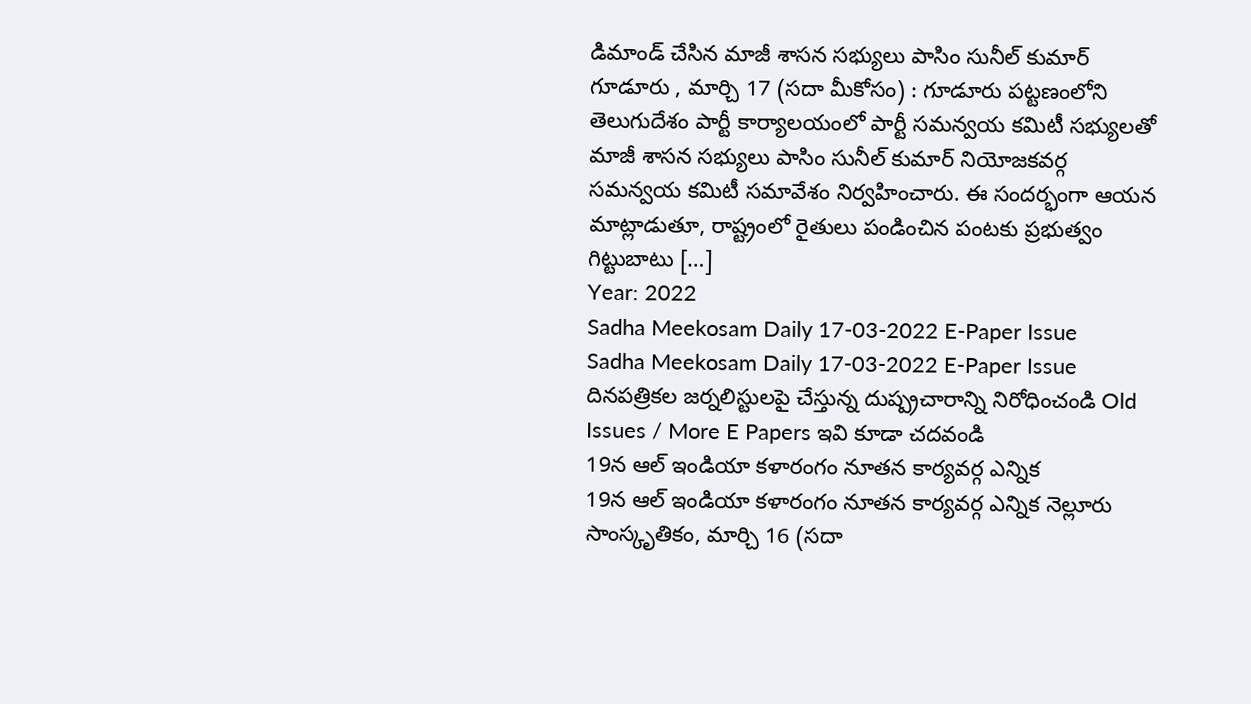డిమాండ్ చేసిన మాజీ శాసన సభ్యులు పాసిం సునీల్ కుమార్ గూడూరు , మార్చి 17 (సదా మీకోసం) : గూడూరు పట్టణంలోని తెలుగుదేశం పార్టీ కార్యాలయంలో పార్టీ సమన్వయ కమిటీ సభ్యులతో మాజీ శాసన సభ్యులు పాసిం సునీల్ కుమార్ నియోజకవర్గ సమన్వయ కమిటీ సమావేశం నిర్వహించారు. ఈ సందర్భంగా ఆయన మాట్లాడుతూ, రాష్ట్రంలో రైతులు పండించిన పంటకు ప్రభుత్వం గిట్టుబాటు […]
Year: 2022
Sadha Meekosam Daily 17-03-2022 E-Paper Issue
Sadha Meekosam Daily 17-03-2022 E-Paper Issue దినపత్రికల జర్నలిస్టులపై చేస్తున్న దుష్ప్రచారాన్ని నిరోధించండి Old Issues / More E Papers ఇవి కూడా చదవండి
19న ఆల్ ఇండియా కళారంగం నూతన కార్యవర్గ ఎన్నిక
19న ఆల్ ఇండియా కళారంగం నూతన కార్యవర్గ ఎన్నిక నెల్లూరు సాంస్కృతికం, మార్చి 16 (సదా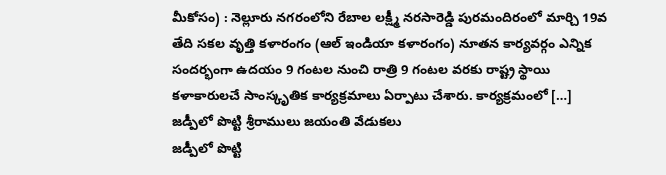మీకోసం) : నెల్లూరు నగరంలోని రేబాల లక్ష్మీ నరసారెడ్డి పురమందిరంలో మార్చి 19వ తేది సకల వృత్తి కళారంగం (ఆల్ ఇండియా కళారంగం) నూతన కార్యవర్గం ఎన్నిక సందర్భంగా ఉదయం 9 గంటల నుంచి రాత్రి 9 గంటల వరకు రాష్ట్ర స్థాయి కళాకారులచే సాంస్కృతిక కార్యక్రమాలు ఏర్పాటు చేశారు. కార్యక్రమంలో […]
జడ్పీలో పొట్టి శ్రీరాములు జయంతి వేడుకలు
జడ్పీలో పొట్టి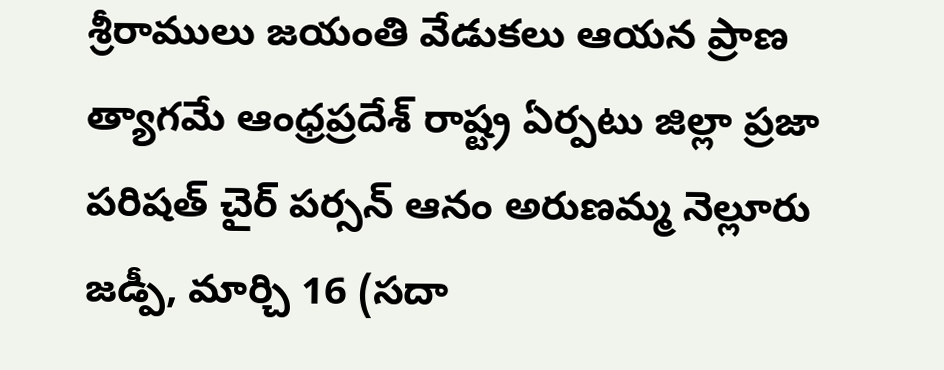శ్రీరాములు జయంతి వేడుకలు ఆయన ప్రాణ త్యాగమే ఆంధ్రప్రదేశ్ రాష్ట్ర ఏర్పటు జిల్లా ప్రజా పరిషత్ చైర్ పర్సన్ ఆనం అరుణమ్మ నెల్లూరు జడ్పీ, మార్చి 16 (సదా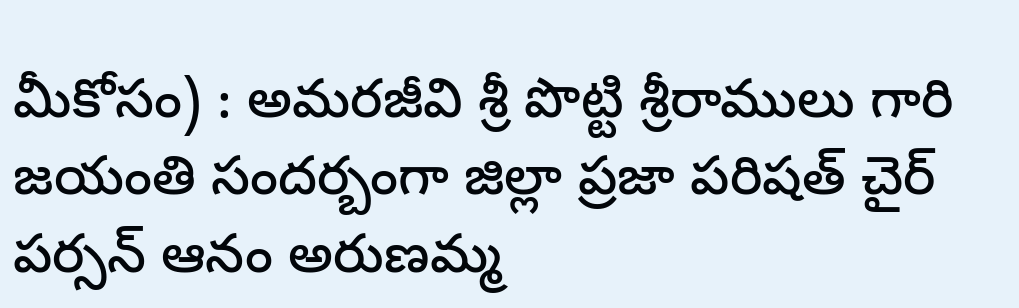మీకోసం) : అమరజీవి శ్రీ పొట్టి శ్రీరాములు గారి జయంతి సందర్బంగా జిల్లా ప్రజా పరిషత్ చైర్ పర్సన్ ఆనం అరుణమ్మ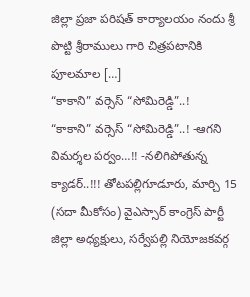జిల్లా ప్రజా పరిషత్ కార్యాలయం నందు శ్రీ పొట్టి శ్రీరాములు గారి చిత్రపటానికి పూలమాల […]
“కాకాని” వర్సెస్ “సోమిరెడ్డి”..!
“కాకాని” వర్సెస్ “సోమిరెడ్డి”..! -ఆగని విమర్శల పర్వం…!! -నలిగిపోతున్న క్యాడర్..!!! తోటపల్లిగూడూరు, మార్చి 15 (సదా మీకోసం) వైఎస్సార్ కాంగ్రెస్ పార్టీ జిల్లా అధ్యక్షులు, సర్వేపల్లి నియోజకవర్గ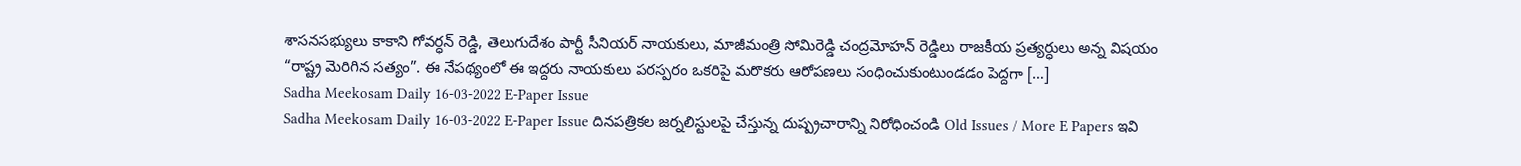శాసనసభ్యులు కాకాని గోవర్ధన్ రెడ్డి, తెలుగుదేశం పార్టీ సీనియర్ నాయకులు, మాజీమంత్రి సోమిరెడ్డి చంద్రమోహన్ రెడ్డిలు రాజకీయ ప్రత్యర్ధులు అన్న విషయం “రాష్ట్ర మెరిగిన సత్యం”. ఈ నేపథ్యంలో ఈ ఇద్దరు నాయకులు పరస్పరం ఒకరిపై మరొకరు ఆరోపణలు సంధించుకుంటుండడం పెద్దగా […]
Sadha Meekosam Daily 16-03-2022 E-Paper Issue
Sadha Meekosam Daily 16-03-2022 E-Paper Issue దినపత్రికల జర్నలిస్టులపై చేస్తున్న దుష్ప్రచారాన్ని నిరోధించండి Old Issues / More E Papers ఇవి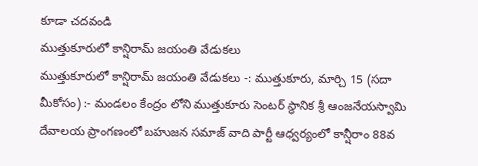కూడా చదవండి
ముత్తుకూరులో కాన్షిరామ్ జయంతి వేడుకలు
ముత్తుకూరులో కాన్షిరామ్ జయంతి వేడుకలు -: ముత్తుకూరు, మార్చి 15 (సదా మీకోసం) :- మండలం కేంద్రం లోని ముత్తుకూరు సెంటర్ స్థానిక శ్రీ ఆంజనేయస్వామి దేవాలయ ప్రాంగణంలో బహుజన సమాజ్ వాది పార్టీ ఆధ్వర్యంలో కాన్షీరాం 88వ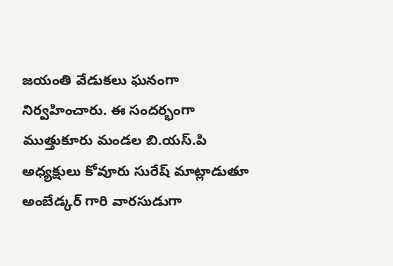జయంతి వేడుకలు ఘనంగా నిర్వహించారు. ఈ సందర్భంగా ముత్తుకూరు మండల బి.యస్.పి అధ్యక్షులు కోవూరు సురేష్ మాట్లాడుతూ అంబేడ్కర్ గారి వారసుడుగా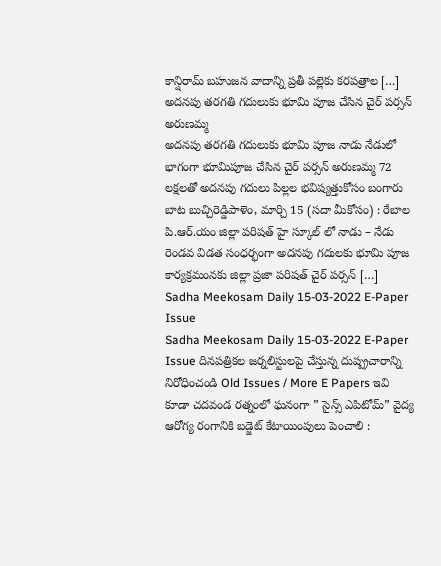కాన్షిరామ్ బహుజన వాదాన్ని ప్రతీ పల్లెకు కరపత్రాల […]
అదనపు తరగతి గదులుకు భూమి పూజ చేసిన చైర్ పర్సన్ అరుణమ్మ
అదనపు తరగతి గదులుకు భూమి పూజ నాడు నేడులో భాగంగా భూమిపూజ చేసిన చైర్ పర్సన్ అరుణమ్మ 72 లక్షలతో అదనపు గదులు పిల్లల భవిష్యత్తుకోసం బంగారు బాట బుచ్చిరెడ్డిపాళెం, మార్చి 15 (సదా మీకోసం) : రేబాల పి.ఆర్.యం జిల్లా పరిషత్ హై స్కూల్ లో నాడు – నేడు రెండవ విడత సంధర్భంగా అదనపు గదులకు భూమి పూజ కార్యక్రమంనకు జిల్లా ప్రజా పరిషత్ చైర్ పర్సన్ […]
Sadha Meekosam Daily 15-03-2022 E-Paper Issue
Sadha Meekosam Daily 15-03-2022 E-Paper Issue దినపత్రికల జర్నలిస్టులపై చేస్తున్న దుష్ప్రచారాన్ని నిరోధించండి Old Issues / More E Papers ఇవి కూడా చదవండ రత్నంలో ఘనంగా ” సైన్స్ ఎపిటోమ్” వైద్య ఆరోగ్య రంగానికి బడ్జెట్ కేటాయింపులు పెంచాలి :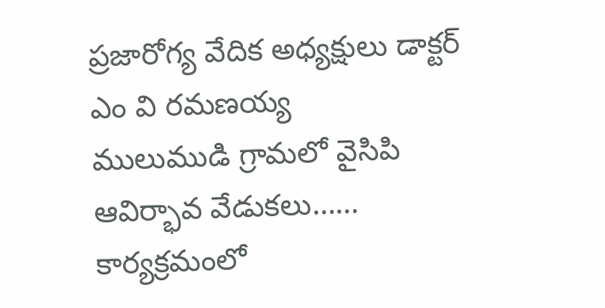ప్రజారోగ్య వేదిక అధ్యక్షులు డాక్టర్ ఎం వి రమణయ్య
ములుముడి గ్రామలో వైసిపి ఆవిర్భావ వేడుకలు…… కార్యక్రమంలో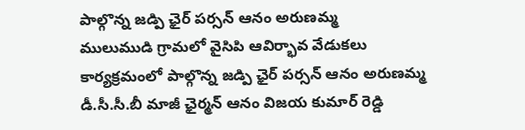పాల్గొన్న జడ్పి ఛైర్ పర్సన్ ఆనం అరుణమ్మ
ములుముడి గ్రామలో వైసిపి ఆవిర్భావ వేడుకలు కార్యక్రమంలో పాల్గొన్న జడ్పి ఛైర్ పర్సన్ ఆనం అరుణమ్మ డీ.సీ.సీ.బీ మాజీ ఛైర్మన్ ఆనం విజయ కుమార్ రెడ్డి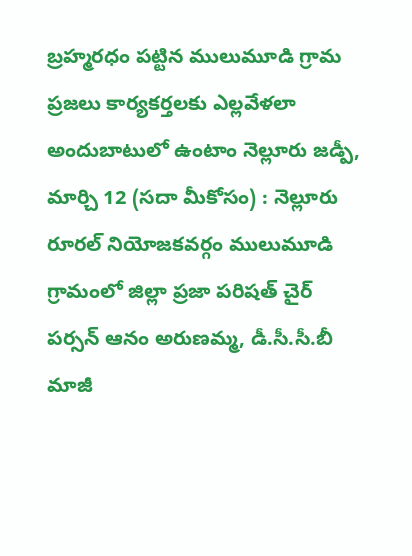బ్రహ్మరధం పట్టిన ములుమూడి గ్రామ ప్రజలు కార్యకర్తలకు ఎల్లవేళలా అందుబాటులో ఉంటాం నెల్లూరు జడ్పీ, మార్చి 12 (సదా మీకోసం) : నెల్లూరు రూరల్ నియోజకవర్గం ములుమూడి గ్రామంలో జిల్లా ప్రజా పరిషత్ చైర్ పర్సన్ ఆనం అరుణమ్మ, డీ.సీ.సీ.బీ మాజీ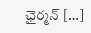ఛైర్మన్ […]